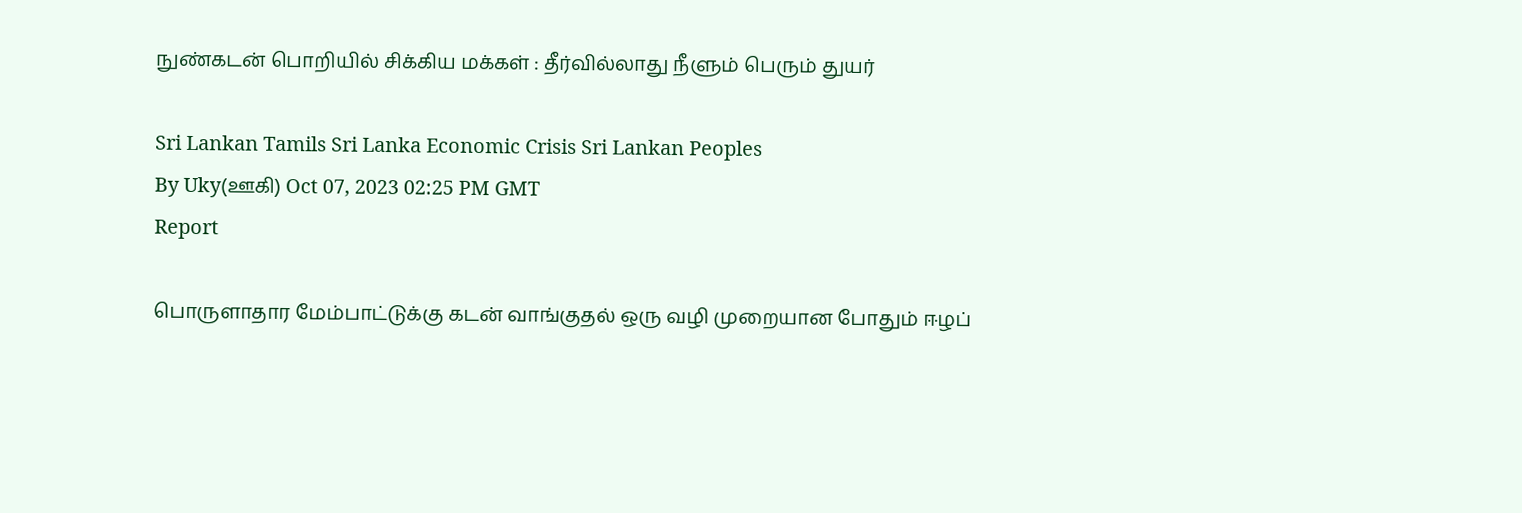நுண்கடன் பொறியில் சிக்கிய மக்கள் : தீர்வில்லாது நீளும் பெரும் துயர்

Sri Lankan Tamils Sri Lanka Economic Crisis Sri Lankan Peoples
By Uky(ஊகி) Oct 07, 2023 02:25 PM GMT
Report

பொருளாதார மேம்பாட்டுக்கு கடன் வாங்குதல் ஒரு வழி முறையான போதும் ஈழப்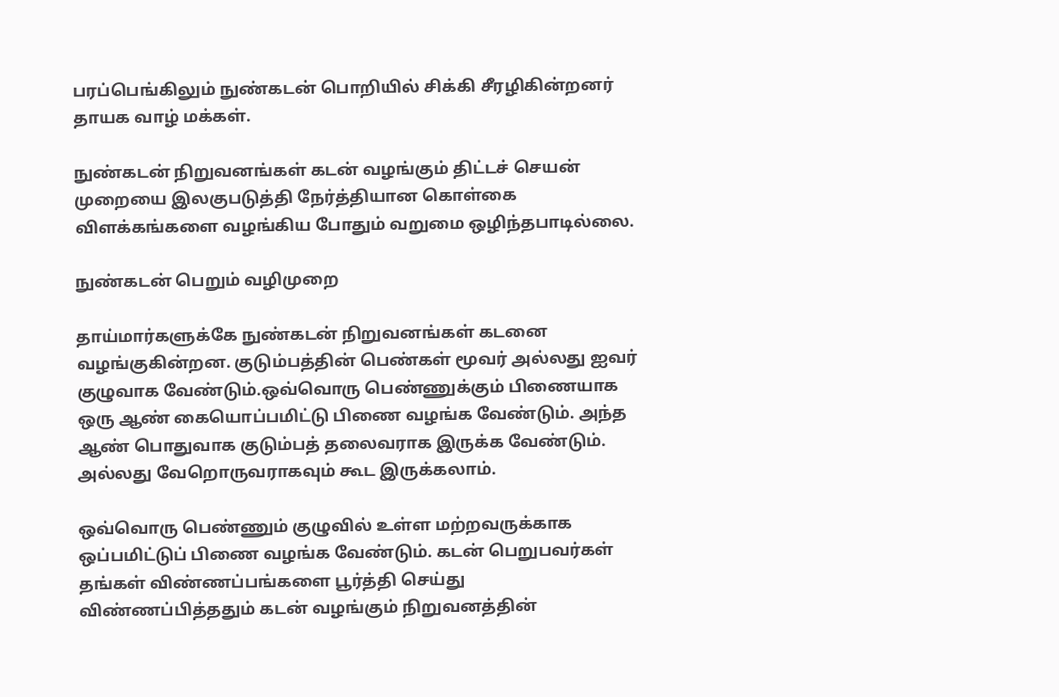பரப்பெங்கிலும் நுண்கடன் பொறியில் சிக்கி சீரழிகின்றனர் தாயக வாழ் மக்கள்.

நுண்கடன் நிறுவனங்கள் கடன் வழங்கும் திட்டச் செயன் முறையை இலகுபடுத்தி நேர்த்தியான கொள்கை விளக்கங்களை வழங்கிய போதும் வறுமை ஒழிந்தபாடில்லை.

நுண்கடன் பெறும் வழிமுறை

தாய்மார்களுக்கே நுண்கடன் நிறுவனங்கள் கடனை வழங்குகின்றன. குடும்பத்தின் பெண்கள் மூவர் அல்லது ஐவர் குழுவாக வேண்டும்.ஒவ்வொரு பெண்ணுக்கும் பிணையாக ஒரு ஆண் கையொப்பமிட்டு பிணை வழங்க வேண்டும். அந்த ஆண் பொதுவாக குடும்பத் தலைவராக இருக்க வேண்டும். அல்லது வேறொருவராகவும் கூட இருக்கலாம்.

ஒவ்வொரு பெண்ணும் குழுவில் உள்ள மற்றவருக்காக ஒப்பமிட்டுப் பிணை வழங்க வேண்டும். கடன் பெறுபவர்கள் தங்கள் விண்ணப்பங்களை பூர்த்தி செய்து விண்ணப்பித்ததும் கடன் வழங்கும் நிறுவனத்தின்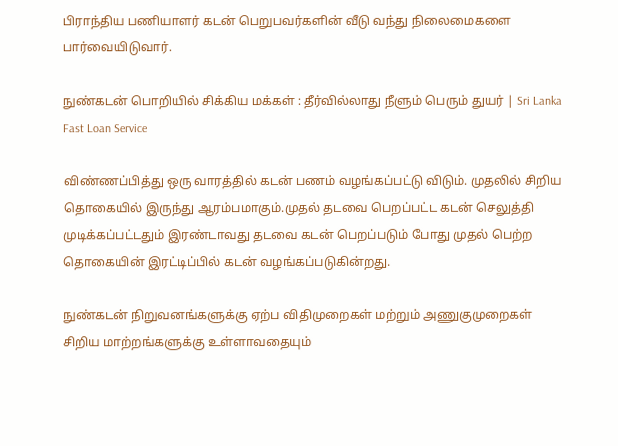பிராந்திய பணியாளர் கடன் பெறுபவர்களின் வீடு வந்து நிலைமைகளை பார்வையிடுவார்.

நுண்கடன் பொறியில் சிக்கிய மக்கள் : தீர்வில்லாது நீளும் பெரும் துயர் | Sri Lanka Fast Loan Service

விண்ணப்பித்து ஒரு வாரத்தில் கடன் பணம் வழங்கப்பட்டு விடும். முதலில் சிறிய தொகையில் இருந்து ஆரம்பமாகும்.முதல் தடவை பெறப்பட்ட கடன் செலுத்தி முடிக்கப்பட்டதும் இரண்டாவது தடவை கடன் பெறப்படும் போது முதல் பெற்ற தொகையின் இரட்டிப்பில் கடன் வழங்கப்படுகின்றது.

நுண்கடன் நிறுவனங்களுக்கு ஏற்ப விதிமுறைகள் மற்றும் அணுகுமுறைகள் சிறிய மாற்றங்களுக்கு உள்ளாவதையும்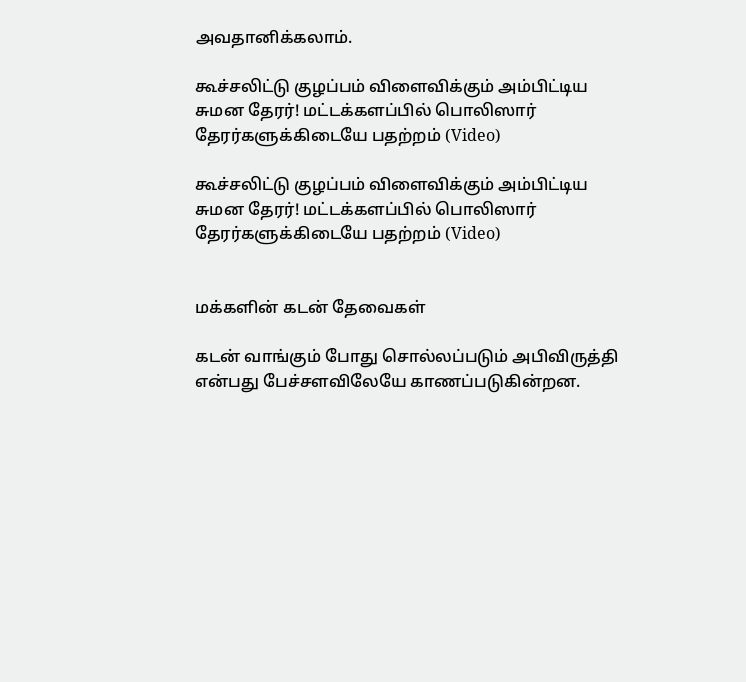அவதானிக்கலாம்.

கூச்சலிட்டு குழப்பம் விளைவிக்கும் அம்பிட்டிய சுமன தேரர்! மட்டக்களப்பில் பொலிஸார் தேரர்களுக்கிடையே பதற்றம் (Video)

கூச்சலிட்டு குழப்பம் விளைவிக்கும் அம்பிட்டிய சுமன தேரர்! மட்டக்களப்பில் பொலிஸார் தேரர்களுக்கிடையே பதற்றம் (Video)


மக்களின் கடன் தேவைகள்

கடன் வாங்கும் போது சொல்லப்படும் அபிவிருத்தி என்பது பேச்சளவிலேயே காணப்படுகின்றன.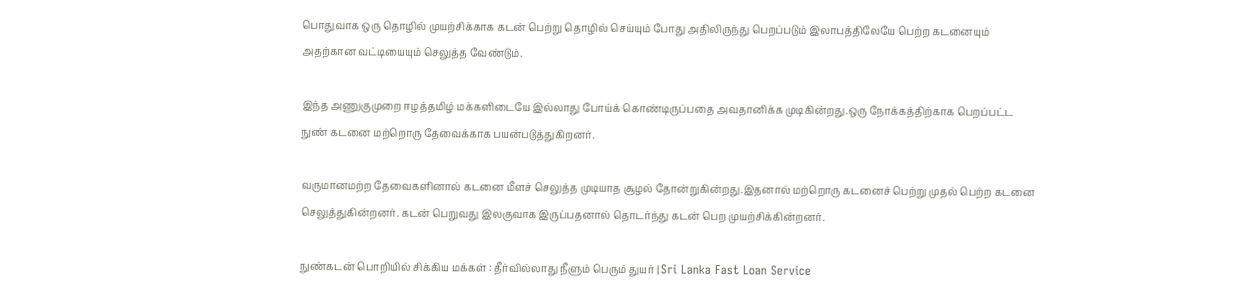பொதுவாக ஒரு தொழில் முயற்சிக்காக கடன் பெற்று தொழில் செய்யும் போது அதிலிருந்து பெறப்படும் இலாபத்திலேயே பெற்ற கடனையும் அதற்கான வட்டியையும் செலுத்த வேண்டும்.

இந்த அணுகுமுறை ஈழத்தமிழ் மக்களிடையே இல்லாது போய்க் கொண்டிருப்பதை அவதானிக்க முடிகின்றது.ஒரு நோக்கத்திற்காக பெறப்பட்ட நுண் கடனை மற்றொரு தேவைக்காக பயன்படுத்துகிறனர்.

வருமானமற்ற தேவைகளினால் கடனை மீளச் செலுத்த முடியாத சூழல் தோன்றுகின்றது.இதனால் மற்றொரு கடனைச் பெற்று முதல் பெற்ற கடனை செலுத்துகின்றனர். கடன் பெறுவது இலகுவாக இருப்பதனால் தொடர்ந்து கடன் பெற முயற்சிக்கின்றனர்.

நுண்கடன் பொறியில் சிக்கிய மக்கள் : தீர்வில்லாது நீளும் பெரும் துயர் | Sri Lanka Fast Loan Service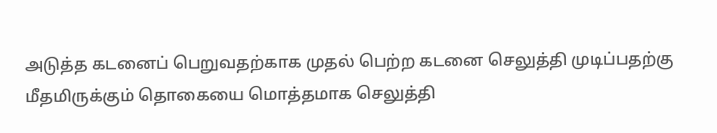அடுத்த கடனைப் பெறுவதற்காக முதல் பெற்ற கடனை செலுத்தி முடிப்பதற்கு மீதமிருக்கும் தொகையை மொத்தமாக செலுத்தி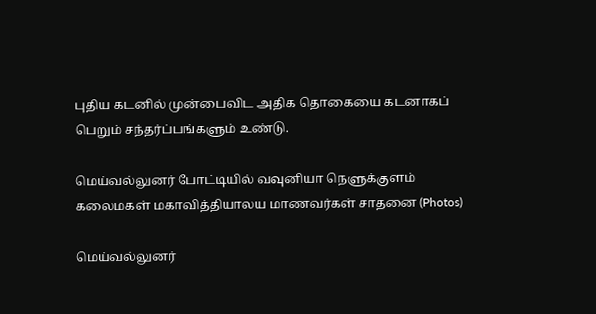புதிய கடனில் முன்பைவிட அதிக தொகையை கடனாகப் பெறும் சந்தர்ப்பங்களும் உண்டு.

மெய்வல்லுனர் போட்டியில் வவுனியா நெளுக்குளம் கலைமகள் மகாவித்தியாலய மாணவர்கள் சாதனை (Photos)

மெய்வல்லுனர்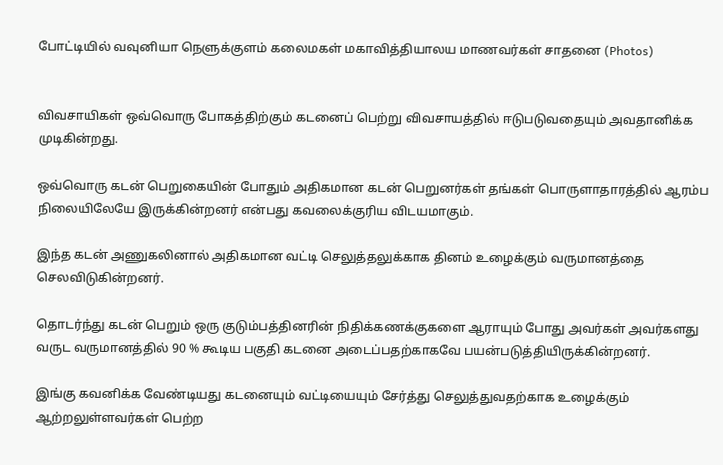போட்டியில் வவுனியா நெளுக்குளம் கலைமகள் மகாவித்தியாலய மாணவர்கள் சாதனை (Photos)


விவசாயிகள் ஒவ்வொரு போகத்திற்கும் கடனைப் பெற்று விவசாயத்தில் ஈடுபடுவதையும் அவதானிக்க முடிகின்றது.

ஒவ்வொரு கடன் பெறுகையின் போதும் அதிகமான கடன் பெறுனர்கள் தங்கள் பொருளாதாரத்தில் ஆரம்ப நிலையிலேயே இருக்கின்றனர் என்பது கவலைக்குரிய விடயமாகும்.

இந்த கடன் அணுகலினால் அதிகமான வட்டி செலுத்தலுக்காக தினம் உழைக்கும் வருமானத்தை செலவிடுகின்றனர்.

தொடர்ந்து கடன் பெறும் ஒரு குடும்பத்தினரின் நிதிக்கணக்குகளை ஆராயும் போது அவர்கள் அவர்களது வருட வருமானத்தில் 90 % கூடிய பகுதி கடனை அடைப்பதற்காகவே பயன்படுத்தியிருக்கின்றனர்.

இங்கு கவனிக்க வேண்டியது கடனையும் வட்டியையும் சேர்த்து செலுத்துவதற்காக உழைக்கும் ஆற்றலுள்ளவர்கள் பெற்ற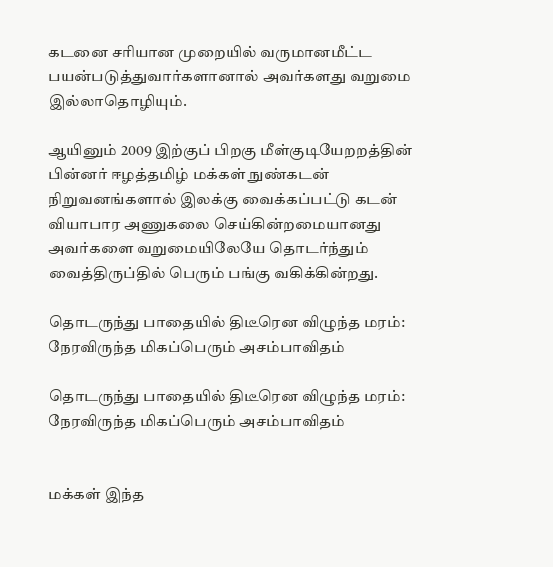கடனை சரியான முறையில் வருமானமீட்ட பயன்படுத்துவார்களானால் அவர்களது வறுமை இல்லாதொழியும்.

ஆயினும் 2009 இற்குப் பிறகு மீள்குடியேறறத்தின் பின்னர் ஈழத்தமிழ் மக்கள் நுண்கடன் நிறுவனங்களால் இலக்கு வைக்கப்பட்டு கடன் வியாபார அணுகலை செய்கின்றமையானது அவர்களை வறுமையிலேயே தொடர்ந்தும் வைத்திருப்தில் பெரும் பங்கு வகிக்கின்றது.

தொடருந்து பாதையில் திடீரென விழுந்த மரம்: நேரவிருந்த மிகப்பெரும் அசம்பாவிதம்

தொடருந்து பாதையில் திடீரென விழுந்த மரம்: நேரவிருந்த மிகப்பெரும் அசம்பாவிதம்


மக்கள் இந்த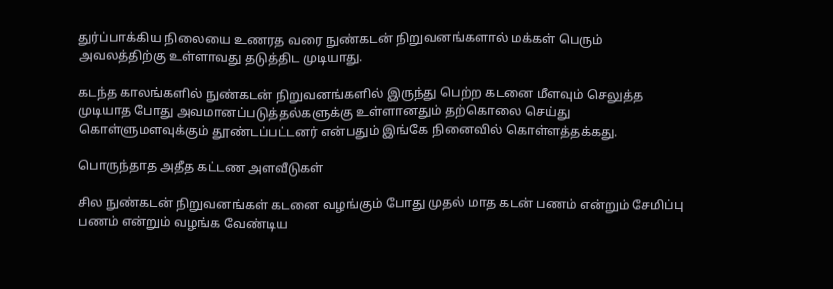துர்ப்பாக்கிய நிலையை உணரத வரை நுண்கடன் நிறுவனங்களால் மக்கள் பெரும் அவலத்திற்கு உள்ளாவது தடுத்திட முடியாது.

கடந்த காலங்களில் நுண்கடன் நிறுவனங்களில் இருந்து பெற்ற கடனை மீளவும் செலுத்த முடியாத போது அவமானப்படுத்தல்களுக்கு உள்ளானதும் தற்கொலை செய்து கொள்ளுமளவுக்கும் தூண்டப்பட்டனர் என்பதும் இங்கே நினைவில் கொள்ளத்தக்கது.

பொருந்தாத அதீத கட்டண அளவீடுகள்

சில நுண்கடன் நிறுவனங்கள் கடனை வழங்கும் போது முதல் மாத கடன் பணம் என்றும் சேமிப்பு பணம் என்றும் வழங்க வேண்டிய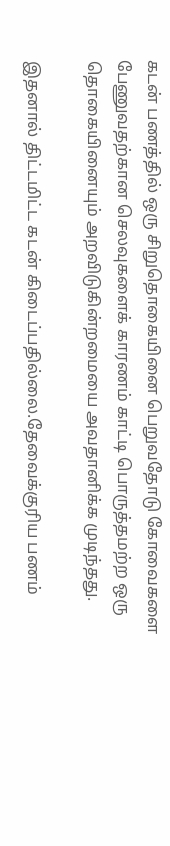கடன் பணத்தில் ஒரு சிறுதொகையினை பெறுவதோடு கோவைகளை பேணுவதற்கான செலவுகளைக் காரணம் காட்டி பொருத்தமற்ற ஒரு தொகையினையும் அறவிடுகின்றமையை அவதானிக்க முடிந்தது.

இதனால் திட்டமிட்ட கடன் கிடைப்பதில்லை.தேவைக்குரிய பணம்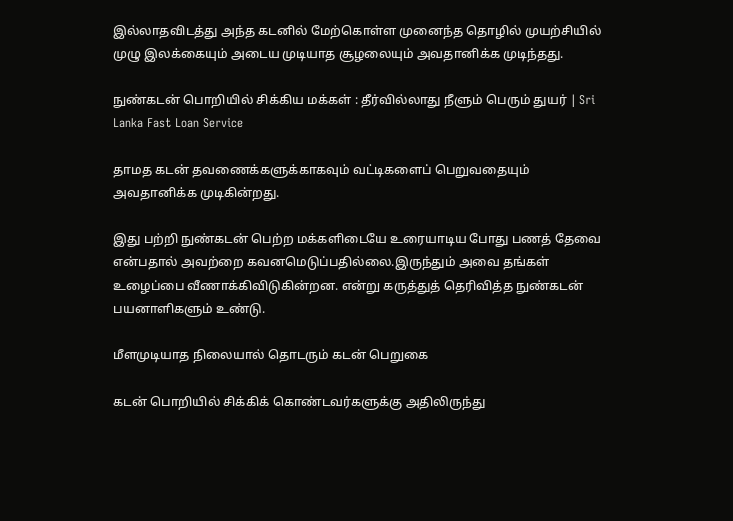இல்லாதவிடத்து அந்த கடனில் மேற்கொள்ள முனைந்த தொழில் முயற்சியில் முழு இலக்கையும் அடைய முடியாத சூழலையும் அவதானிக்க முடிந்தது.

நுண்கடன் பொறியில் சிக்கிய மக்கள் : தீர்வில்லாது நீளும் பெரும் துயர் | Sri Lanka Fast Loan Service

தாமத கடன் தவணைக்களுக்காகவும் வட்டிகளைப் பெறுவதையும் அவதானிக்க முடிகின்றது.

இது பற்றி நுண்கடன் பெற்ற மக்களிடையே உரையாடிய போது பணத் தேவை என்பதால் அவற்றை கவனமெடுப்பதில்லை.இருந்தும் அவை தங்கள் உழைப்பை வீணாக்கிவிடுகின்றன. என்று கருத்துத் தெரிவித்த நுண்கடன் பயனாளிகளும் உண்டு.

மீளமுடியாத நிலையால் தொடரும் கடன் பெறுகை

கடன் பொறியில் சிக்கிக் கொண்டவர்களுக்கு அதிலிருந்து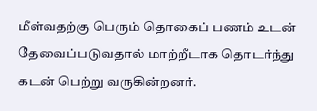மீள்வதற்கு பெரும் தொகைப் பணம் உடன் தேவைப்படுவதால் மாற்றீடாக தொடர்ந்து கடன் பெற்று வருகின்றனர்.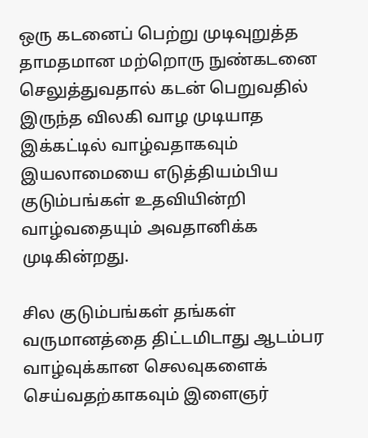ஒரு கடனைப் பெற்று முடிவுறுத்த தாமதமான மற்றொரு நுண்கடனை செலுத்துவதால் கடன் பெறுவதில் இருந்த விலகி வாழ முடியாத இக்கட்டில் வாழ்வதாகவும் இயலாமையை எடுத்தியம்பிய குடும்பங்கள் உதவியின்றி வாழ்வதையும் அவதானிக்க முடிகின்றது.

சில குடும்பங்கள் தங்கள் வருமானத்தை திட்டமிடாது ஆடம்பர வாழ்வுக்கான செலவுகளைக் செய்வதற்காகவும் இளைஞர்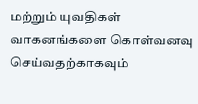மற்றும் யுவதிகள் வாகனங்களை கொள்வனவு செய்வதற்காகவும்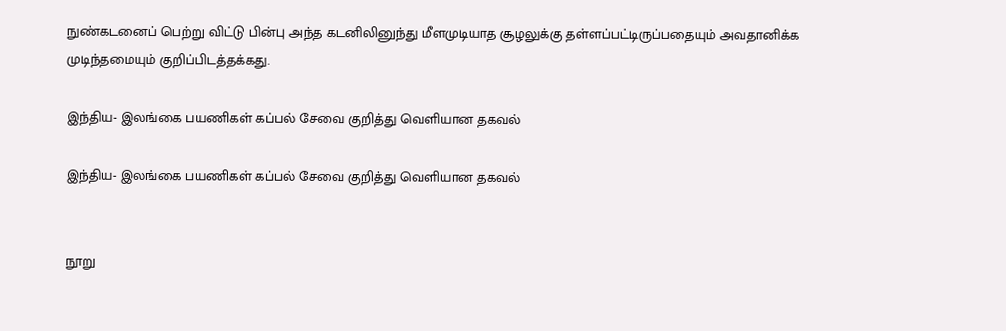நுண்கடனைப் பெற்று விட்டு பின்பு அந்த கடனிலினுந்து மீளமுடியாத சூழலுக்கு தள்ளப்பட்டிருப்பதையும் அவதானிக்க முடிந்தமையும் குறிப்பிடத்தக்கது.

இந்திய- இலங்கை பயணிகள் கப்பல் சேவை குறித்து வெளியான தகவல்

இந்திய- இலங்கை பயணிகள் கப்பல் சேவை குறித்து வெளியான தகவல்


நூறு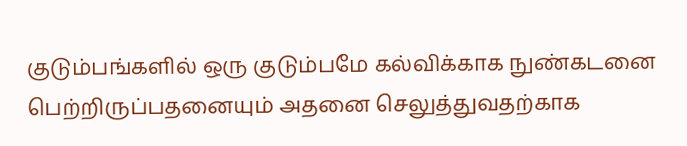குடும்பங்களில் ஒரு குடும்பமே கல்விக்காக நுண்கடனை பெற்றிருப்பதனையும் அதனை செலுத்துவதற்காக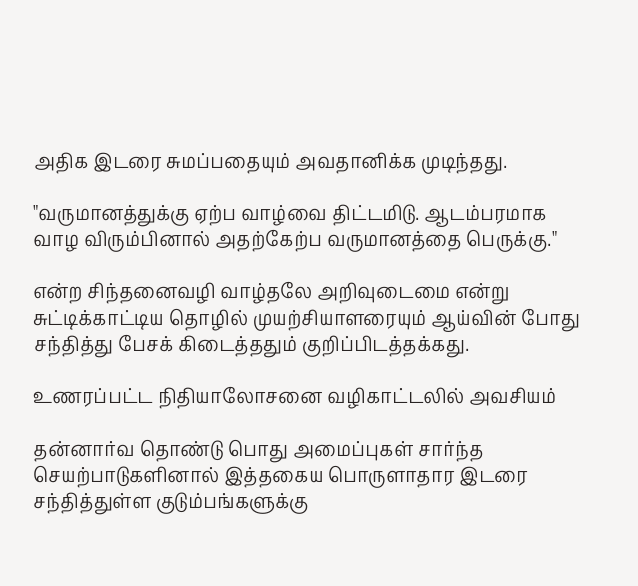அதிக இடரை சுமப்பதையும் அவதானிக்க முடிந்தது.

"வருமானத்துக்கு ஏற்ப வாழ்வை திட்டமிடு. ஆடம்பரமாக வாழ விரும்பினால் அதற்கேற்ப வருமானத்தை பெருக்கு."

என்ற சிந்தனைவழி வாழ்தலே அறிவுடைமை என்று சுட்டிக்காட்டிய தொழில் முயற்சியாளரையும் ஆய்வின் போது சந்தித்து பேசக் கிடைத்ததும் குறிப்பிடத்தக்கது.

உணரப்பட்ட நிதியாலோசனை வழிகாட்டலில் அவசியம்

தன்னார்வ தொண்டு பொது அமைப்புகள் சார்ந்த செயற்பாடுகளினால் இத்தகைய பொருளாதார இடரை சந்தித்துள்ள குடும்பங்களுக்கு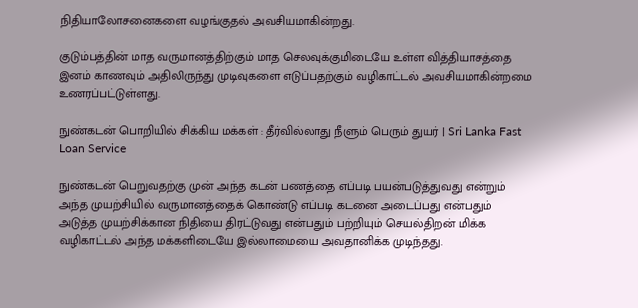நிதியாலோசனைகளை வழங்குதல் அவசியமாகின்றது.

குடும்பத்தின் மாத வருமானத்திற்கும் மாத செலவுக்குமிடையே உள்ள வித்தியாசத்தை இனம் காணவும் அதிலிருந்து முடிவுகளை எடுப்பதற்கும் வழிகாட்டல் அவசியமாகின்றமை உணரப்பட்டுள்ளது.

நுண்கடன் பொறியில் சிக்கிய மக்கள் : தீர்வில்லாது நீளும் பெரும் துயர் | Sri Lanka Fast Loan Service

நுண்கடன் பெறுவதற்கு முன் அந்த கடன் பணத்தை எப்படி பயன்படுத்துவது என்றும் அந்த முயற்சியில் வருமானத்தைக் கொண்டு எப்படி கடனை அடைப்பது என்பதும் அடுத்த முயற்சிக்கான நிதியை திரட்டுவது என்பதும் பற்றியும் செயல்திறன் மிக்க வழிகாட்டல் அந்த மக்களிடையே இல்லாமையை அவதானிக்க முடிந்தது.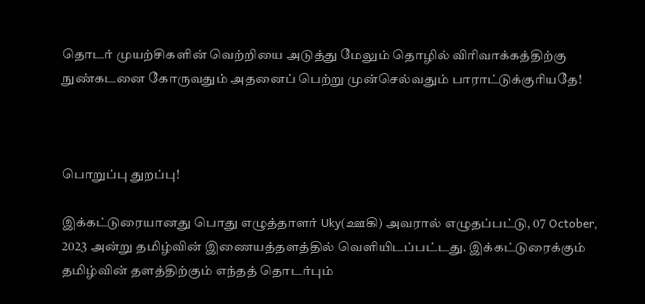தொடர் முயற்சிகளின் வெற்றியை அடுத்து மேலும் தொழில் விரிவாக்கத்திற்கு நுண்கடனை கோருவதும் அதனைப் பெற்று முன்செல்வதும் பாராட்டுக்குரியதே!



பொறுப்பு துறப்பு!

இக்கட்டுரையானது பொது எழுத்தாளர் Uky(ஊகி) அவரால் எழுதப்பட்டு, 07 October, 2023 அன்று தமிழ்வின் இணையத்தளத்தில் வெளியிடப்பட்டது. இக்கட்டுரைக்கும் தமிழ்வின் தளத்திற்கும் எந்தத் தொடர்பும்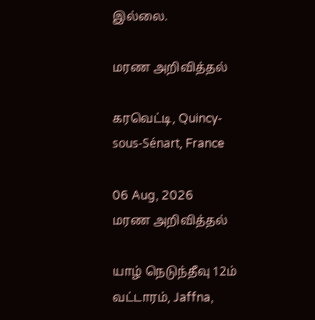இல்லை.

மரண அறிவித்தல்

கரவெட்டி, Quincy-sous-Sénart, France

06 Aug, 2026
மரண அறிவித்தல்

யாழ் நெடுந்தீவு 12ம் வட்டாரம், Jaffna,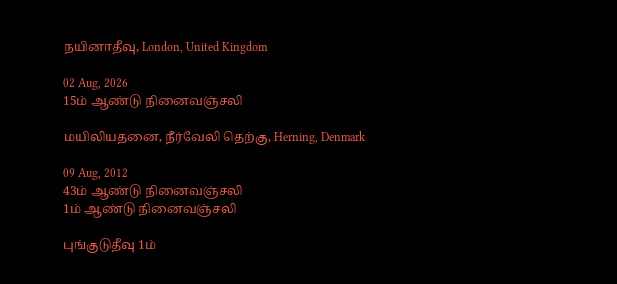நயினாதீவு, London, United Kingdom

02 Aug, 2026
15ம் ஆண்டு நினைவஞ்சலி

மயிலியதனை, நீர்வேலி தெற்கு, Herning, Denmark

09 Aug, 2012
43ம் ஆண்டு நினைவஞ்சலி
1ம் ஆண்டு நினைவஞ்சலி

புங்குடுதீவு 1ம்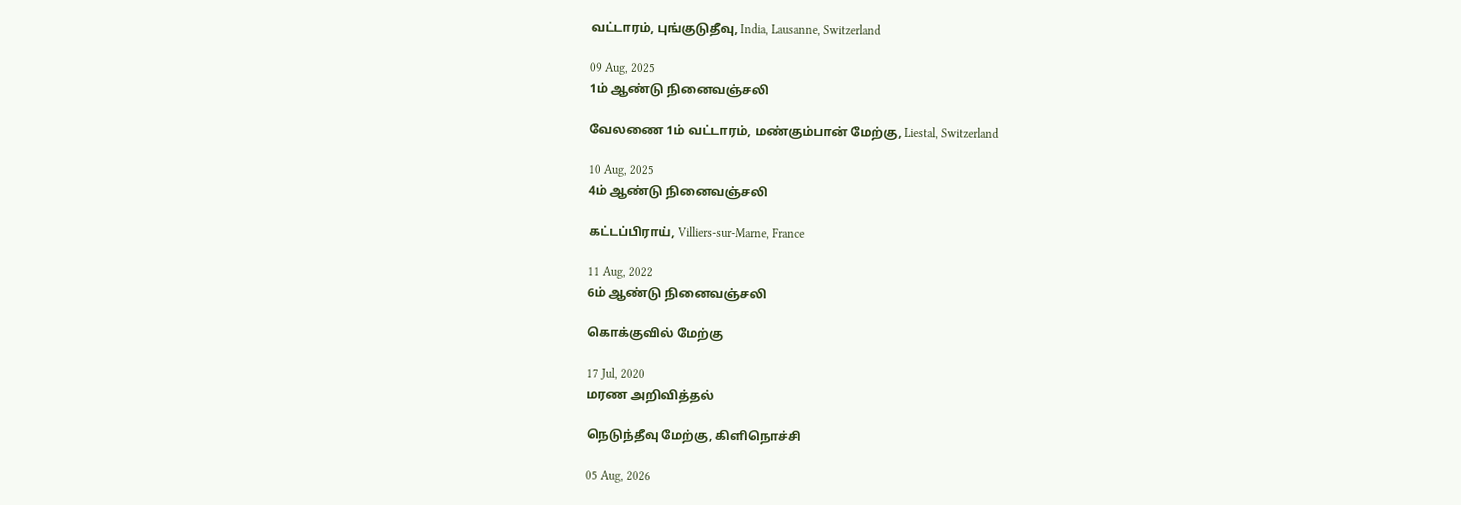வட்டாரம், புங்குடுதீவு, India, Lausanne, Switzerland

09 Aug, 2025
1ம் ஆண்டு நினைவஞ்சலி

வேலணை 1ம் வட்டாரம், மண்கும்பான் மேற்கு, Liestal, Switzerland

10 Aug, 2025
4ம் ஆண்டு நினைவஞ்சலி

கட்டப்பிராய், Villiers-sur-Marne, France

11 Aug, 2022
6ம் ஆண்டு நினைவஞ்சலி

கொக்குவில் மேற்கு

17 Jul, 2020
மரண அறிவித்தல்

நெடுந்தீவு மேற்கு, கிளிநொச்சி

05 Aug, 2026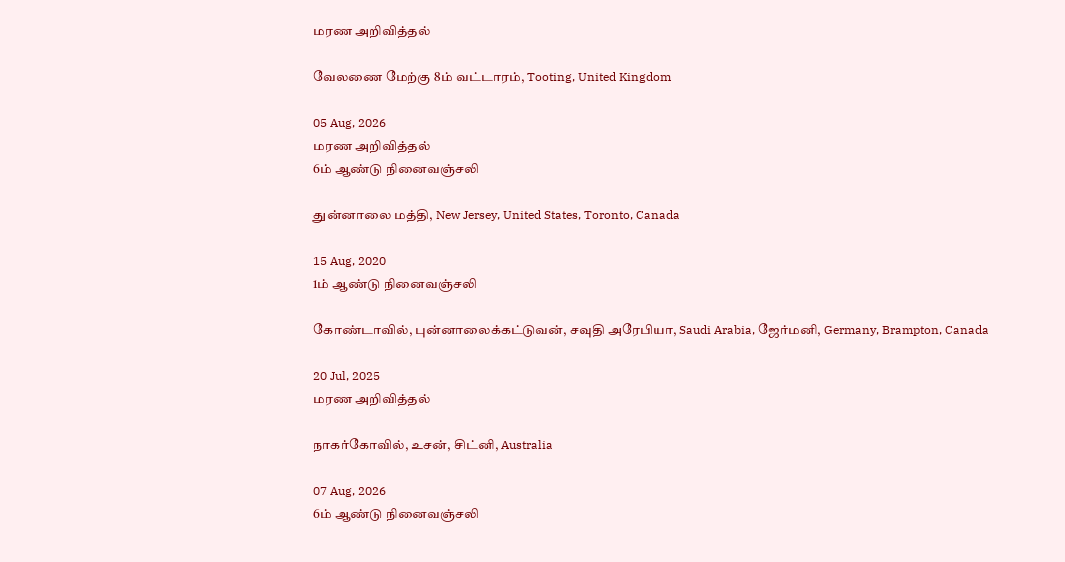மரண அறிவித்தல்

வேலணை மேற்கு 8ம் வட்டாரம், Tooting, United Kingdom

05 Aug, 2026
மரண அறிவித்தல்
6ம் ஆண்டு நினைவஞ்சலி

துன்னாலை மத்தி, New Jersey, United States, Toronto, Canada

15 Aug, 2020
1ம் ஆண்டு நினைவஞ்சலி

கோண்டாவில், புன்னாலைக்கட்டுவன், சவுதி அரேபியா, Saudi Arabia, ஜேர்மனி, Germany, Brampton, Canada

20 Jul, 2025
மரண அறிவித்தல்

நாகர்கோவில், உசன், சிட்னி, Australia

07 Aug, 2026
6ம் ஆண்டு நினைவஞ்சலி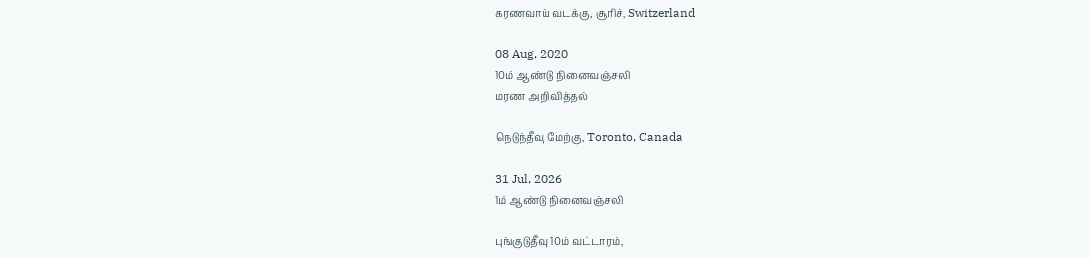கரணவாய் வடக்கு, சூரிச், Switzerland

08 Aug, 2020
10ம் ஆண்டு நினைவஞ்சலி
மரண அறிவித்தல்

நெடுந்தீவு மேற்கு, Toronto, Canada

31 Jul, 2026
1ம் ஆண்டு நினைவஞ்சலி

புங்குடுதீவு 10ம் வட்டாரம்,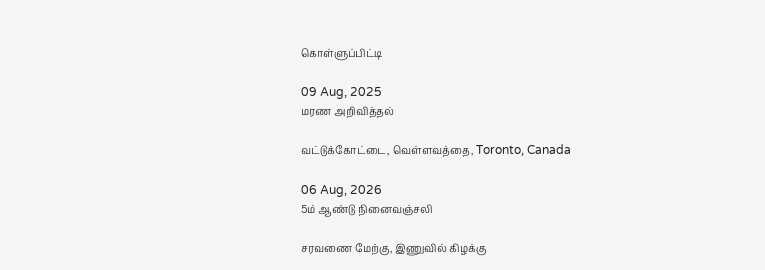கொள்ளுப்பிட்டி

09 Aug, 2025
மரண அறிவித்தல்

வட்டுக்கோட்டை, வெள்ளவத்தை, Toronto, Canada

06 Aug, 2026
5ம் ஆண்டு நினைவஞ்சலி

சரவணை மேற்கு, இணுவில் கிழக்கு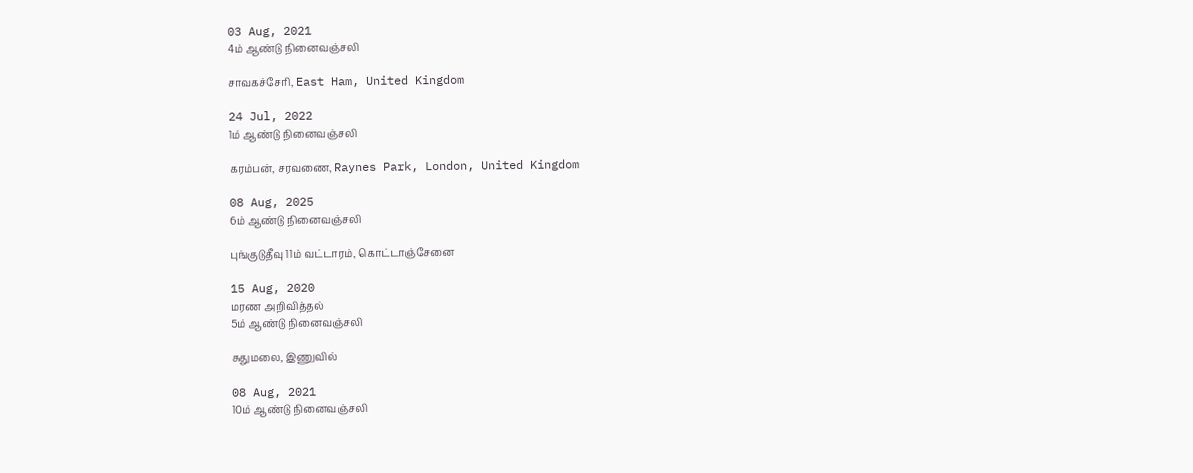03 Aug, 2021
4ம் ஆண்டு நினைவஞ்சலி

சாவகச்சேரி, East Ham, United Kingdom

24 Jul, 2022
1ம் ஆண்டு நினைவஞ்சலி

கரம்பன், சரவணை, Raynes Park, London, United Kingdom

08 Aug, 2025
6ம் ஆண்டு நினைவஞ்சலி

புங்குடுதீவு 11ம் வட்டாரம், கொட்டாஞ்சேனை

15 Aug, 2020
மரண அறிவித்தல்
5ம் ஆண்டு நினைவஞ்சலி

சுதுமலை, இணுவில்

08 Aug, 2021
10ம் ஆண்டு நினைவஞ்சலி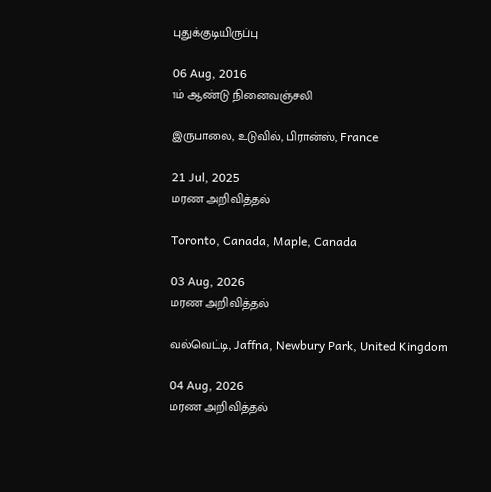புதுக்குடியிருப்பு

06 Aug, 2016
1ம் ஆண்டு நினைவஞ்சலி

இருபாலை, உடுவில், பிரான்ஸ், France

21 Jul, 2025
மரண அறிவித்தல்

Toronto, Canada, Maple, Canada

03 Aug, 2026
மரண அறிவித்தல்

வல்வெட்டி, Jaffna, Newbury Park, United Kingdom

04 Aug, 2026
மரண அறிவித்தல்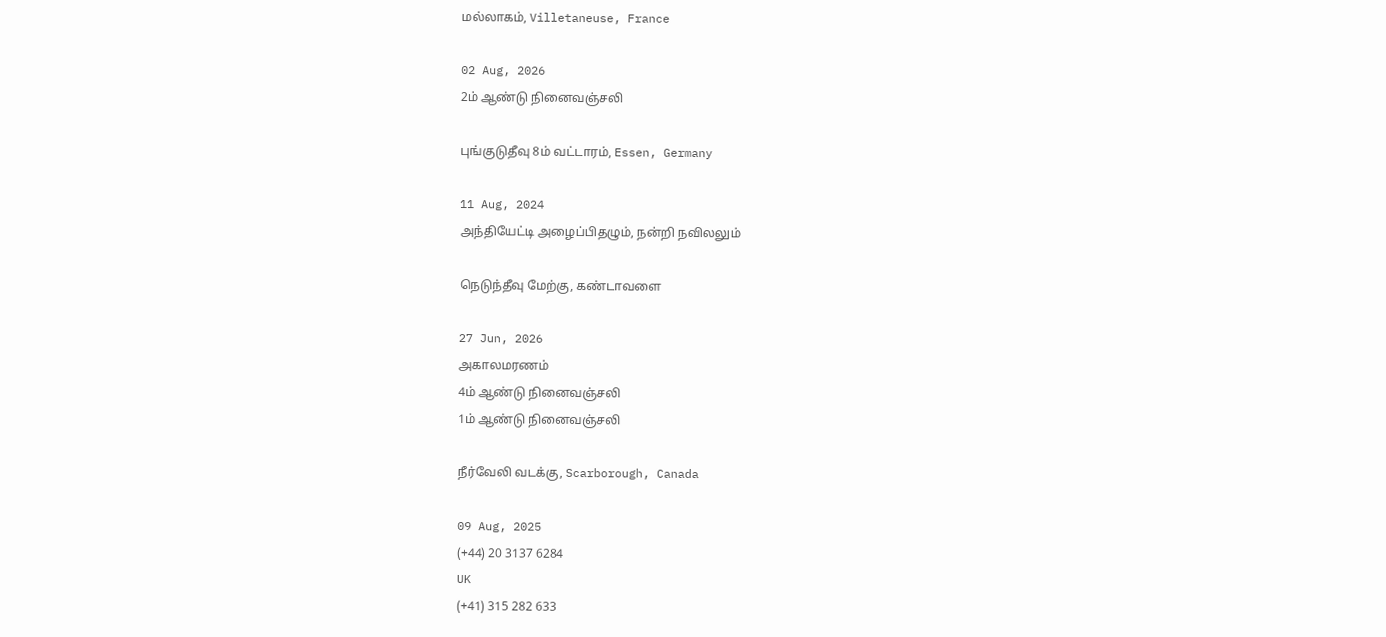மல்லாகம், Villetaneuse, France

02 Aug, 2026
2ம் ஆண்டு நினைவஞ்சலி

புங்குடுதீவு 8ம் வட்டாரம், Essen, Germany

11 Aug, 2024
அந்தியேட்டி அழைப்பிதழும், நன்றி நவிலலும்

நெடுந்தீவு மேற்கு, கண்டாவளை

27 Jun, 2026
அகாலமரணம்
4ம் ஆண்டு நினைவஞ்சலி
1ம் ஆண்டு நினைவஞ்சலி

நீர்வேலி வடக்கு, Scarborough, Canada

09 Aug, 2025
(+44) 20 3137 6284
UK
(+41) 315 282 633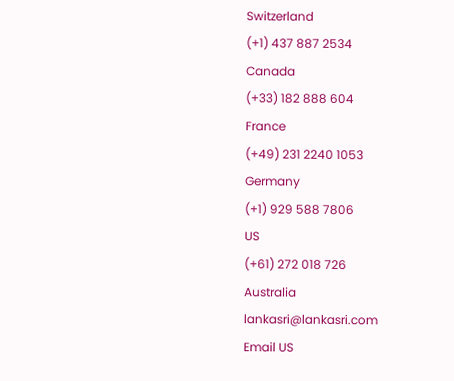Switzerland
(+1) 437 887 2534
Canada
(+33) 182 888 604
France
(+49) 231 2240 1053
Germany
(+1) 929 588 7806
US
(+61) 272 018 726
Australia
lankasri@lankasri.com
Email US